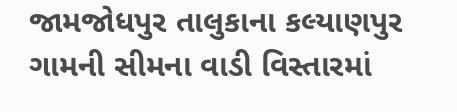જામજોધપુર તાલુકાના કલ્યાણપુર ગામની સીમના વાડી વિસ્તારમાં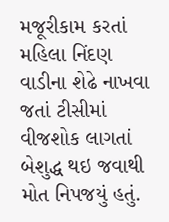મજૂરીકામ કરતાં મહિલા નિંદણ વાડીના શેઢે નાખવા જતાં ટીસીમાં વીજશોક લાગતાં બેશુદ્ધ થઇ જવાથી મોત નિપજયું હતું.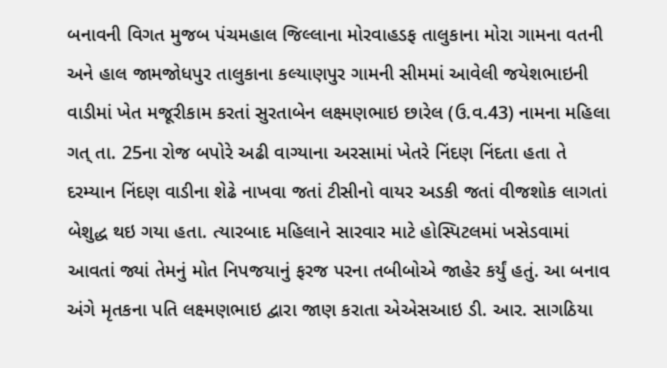બનાવની વિગત મુજબ પંચમહાલ જિલ્લાના મોરવાહડફ તાલુકાના મોરા ગામના વતની અને હાલ જામજોધપુર તાલુકાના કલ્યાણપુર ગામની સીમમાં આવેલી જયેશભાઇની વાડીમાં ખેત મજૂરીકામ કરતાં સુરતાબેન લક્ષ્મણભાઇ છારેલ (ઉ.વ.43) નામના મહિલા ગત્ તા. 25ના રોજ બપોરે અઢી વાગ્યાના અરસામાં ખેતરે નિંદણ નિંદતા હતા તે દરમ્યાન નિંદણ વાડીના શેઢે નાખવા જતાં ટીસીનો વાયર અડકી જતાં વીજશોક લાગતાં બેશુદ્ધ થઇ ગયા હતા. ત્યારબાદ મહિલાને સારવાર માટે હોસ્પિટલમાં ખસેડવામાં આવતાં જ્યાં તેમનું મોત નિપજયાનું ફરજ પરના તબીબોએ જાહેર કર્યું હતું. આ બનાવ અંગે મૃતકના પતિ લક્ષ્મણભાઇ દ્વારા જાણ કરાતા એએસઆઇ ડી. આર. સાગઠિયા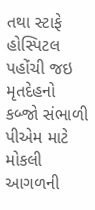તથા સ્ટાફે હોસ્પિટલ પહોંચી જઇ મૃતદેહનો કબ્જો સંભાળી પીએમ માટે મોકલી આગળની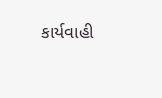કાર્યવાહી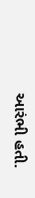આરંભી હતી.